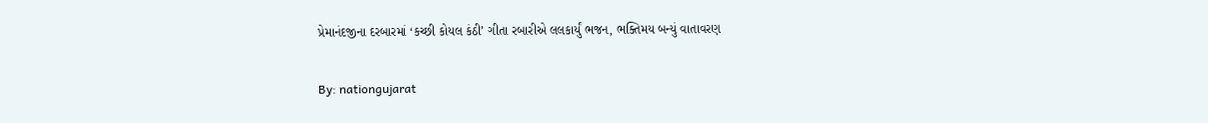પ્રેમાનંદજીના દરબારમાં ‘કચ્છી કોયલ કંઠી’ ગીતા રબારીએ લલકાર્યું ભજન, ભક્તિમય બન્યું વાતાવરણ

By: nationgujarat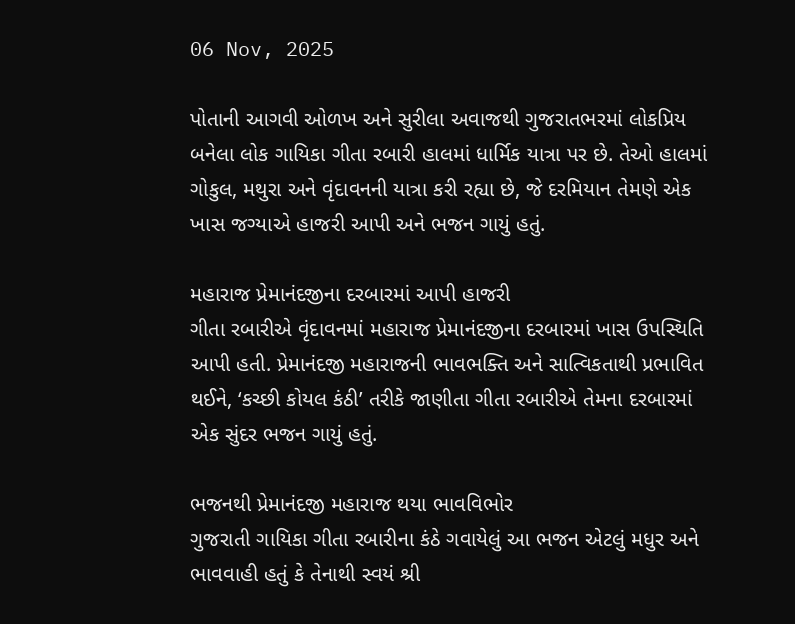06 Nov, 2025

પોતાની આગવી ઓળખ અને સુરીલા અવાજથી ગુજરાતભરમાં લોકપ્રિય બનેલા લોક ગાયિકા ગીતા રબારી હાલમાં ધાર્મિક યાત્રા પર છે. તેઓ હાલમાં ગોકુલ, મથુરા અને વૃંદાવનની યાત્રા કરી રહ્યા છે, જે દરમિયાન તેમણે એક ખાસ જગ્યાએ હાજરી આપી અને ભજન ગાયું હતું.

મહારાજ પ્રેમાનંદજીના દરબારમાં આપી હાજરી
ગીતા રબારીએ વૃંદાવનમાં મહારાજ પ્રેમાનંદજીના દરબારમાં ખાસ ઉપસ્થિતિ આપી હતી. પ્રેમાનંદજી મહારાજની ભાવભક્તિ અને સાત્વિકતાથી પ્રભાવિત થઈને, ‘કચ્છી કોયલ કંઠી’ તરીકે જાણીતા ગીતા રબારીએ તેમના દરબારમાં એક સુંદર ભજન ગાયું હતું.

ભજનથી પ્રેમાનંદજી મહારાજ થયા ભાવવિભોર
ગુજરાતી ગાયિકા ગીતા રબારીના કંઠે ગવાયેલું આ ભજન એટલું મધુર અને ભાવવાહી હતું કે તેનાથી સ્વયં શ્રી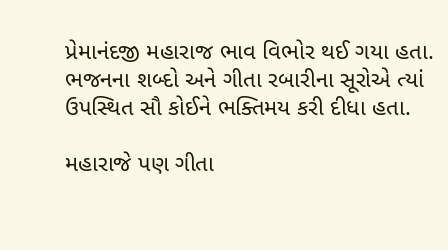પ્રેમાનંદજી મહારાજ ભાવ વિભોર થઈ ગયા હતા. ભજનના શબ્દો અને ગીતા રબારીના સૂરોએ ત્યાં ઉપસ્થિત સૌ કોઈને ભક્તિમય કરી દીધા હતા.

મહારાજે પણ ગીતા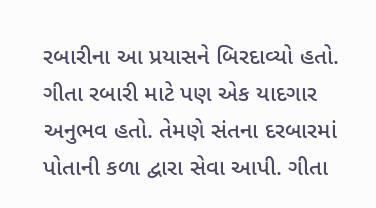રબારીના આ પ્રયાસને બિરદાવ્યો હતો. ગીતા રબારી માટે પણ એક યાદગાર અનુભવ હતો. તેમણે સંતના દરબારમાં પોતાની કળા દ્વારા સેવા આપી. ગીતા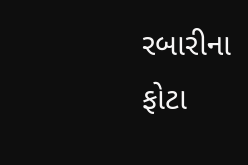રબારીના ફોટા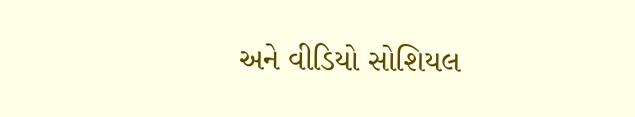અને વીડિયો સોશિયલ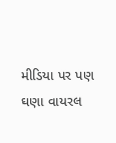મીડિયા પર પણ ઘણા વાયરલ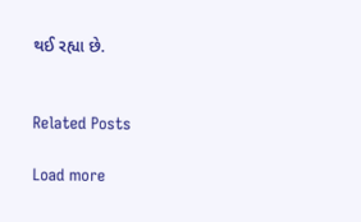થઈ રહ્યા છે.


Related Posts

Load more